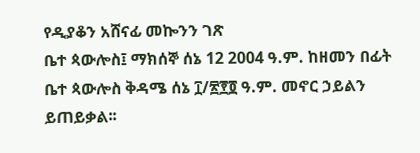የዲያቆን አሸናፊ መኰንን ገጽ
ቤተ ጳውሎስ፤ ማክሰኞ ሰኔ 12 2004 ዓ.ም. ከዘመን በፊት
ቤተ ጳውሎስ ቅዳሜ ሰኔ ፲/፳፻፬ ዓ.ም. መኖር ኃይልን ይጠይቃል፡፡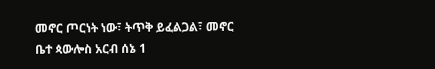መኖር ጦርነት ነው፣ ትጥቅ ይፈልጋል፣ መኖር
ቤተ ጳውሎስ አርብ ሰኔ 1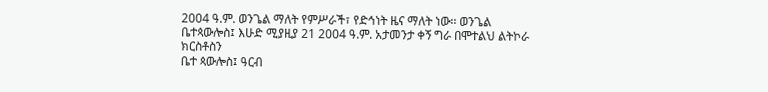2004 ዓ.ም. ወንጌል ማለት የምሥራች፣ የድኅነት ዜና ማለት ነው፡፡ ወንጌል
ቤተጳውሎስ፤ እሁድ ሚያዚያ 21 2004 ዓ.ም. አታመንታ ቀኝ ግራ በሞተልህ ልትኮራ ክርስቶስን
ቤተ ጳውሎስ፤ ዓርብ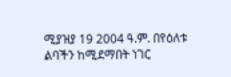ሚያዝያ 19 2004 ዓ.ም. በየዕለቱ ልባችን ከሚደማበት ነገር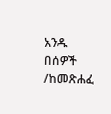አንዱ በሰዎች
/ከመጽሐፈ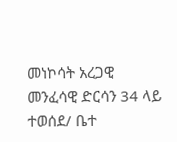መነኮሳት አረጋዊ መንፈሳዊ ድርሳን 34 ላይ ተወሰደ/ ቤተ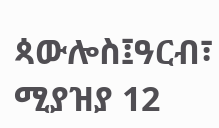ጳውሎስ፤ዓርብ፣ ሚያዝያ 12